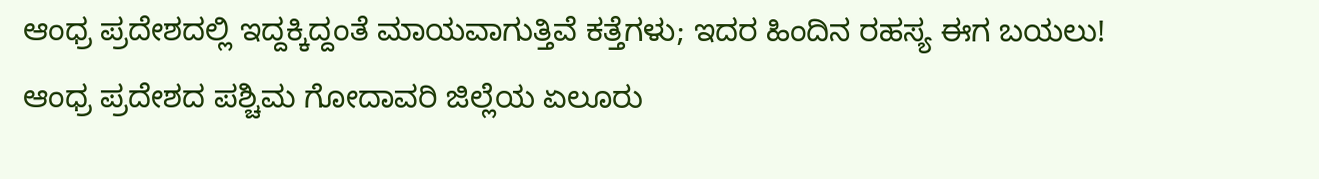ಆಂಧ್ರ ಪ್ರದೇಶದಲ್ಲಿ ಇದ್ದಕ್ಕಿದ್ದಂತೆ ಮಾಯವಾಗುತ್ತಿವೆ ಕತ್ತೆಗಳು; ಇದರ ಹಿಂದಿನ ರಹಸ್ಯ ಈಗ ಬಯಲು!
ಆಂಧ್ರ ಪ್ರದೇಶದ ಪಶ್ಚಿಮ ಗೋದಾವರಿ ಜಿಲ್ಲೆಯ ಏಲೂರು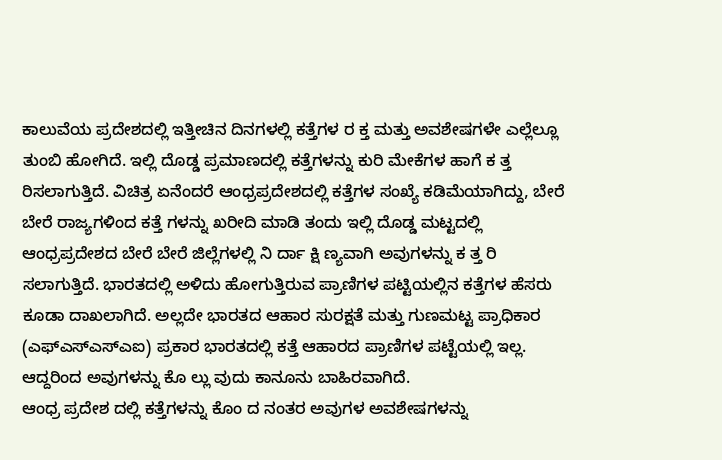ಕಾಲುವೆಯ ಪ್ರದೇಶದಲ್ಲಿ ಇತ್ತೀಚಿನ ದಿನಗಳಲ್ಲಿ ಕತ್ತೆಗಳ ರ ಕ್ತ ಮತ್ತು ಅವಶೇಷಗಳೇ ಎಲ್ಲೆಲ್ಲೂ ತುಂಬಿ ಹೋಗಿದೆ. ಇಲ್ಲಿ ದೊಡ್ಡ ಪ್ರಮಾಣದಲ್ಲಿ ಕತ್ತೆಗಳನ್ನು ಕುರಿ ಮೇಕೆಗಳ ಹಾಗೆ ಕ ತ್ತ ರಿಸಲಾಗುತ್ತಿದೆ. ವಿಚಿತ್ರ ಏನೆಂದರೆ ಆಂಧ್ರಪ್ರದೇಶದಲ್ಲಿ ಕತ್ತೆಗಳ ಸಂಖ್ಯೆ ಕಡಿಮೆಯಾಗಿದ್ದು, ಬೇರೆ ಬೇರೆ ರಾಜ್ಯಗಳಿಂದ ಕತ್ತೆ ಗಳನ್ನು ಖರೀದಿ ಮಾಡಿ ತಂದು ಇಲ್ಲಿ ದೊಡ್ಡ ಮಟ್ಟದಲ್ಲಿ ಆಂಧ್ರಪ್ರದೇಶದ ಬೇರೆ ಬೇರೆ ಜಿಲ್ಲೆಗಳಲ್ಲಿ ನಿ ರ್ದಾ ಕ್ಷಿ ಣ್ಯವಾಗಿ ಅವುಗಳನ್ನು ಕ ತ್ತ ರಿ ಸಲಾಗುತ್ತಿದೆ. ಭಾರತದಲ್ಲಿ ಅಳಿದು ಹೋಗುತ್ತಿರುವ ಪ್ರಾಣಿಗಳ ಪಟ್ಟಿಯಲ್ಲಿನ ಕತ್ತೆಗಳ ಹೆಸರು ಕೂಡಾ ದಾಖಲಾಗಿದೆ. ಅಲ್ಲದೇ ಭಾರತದ ಆಹಾರ ಸುರಕ್ಷತೆ ಮತ್ತು ಗುಣಮಟ್ಟ ಪ್ರಾಧಿಕಾರ (ಎಫ್ಎಸ್ಎಸ್ಎಐ) ಪ್ರಕಾರ ಭಾರತದಲ್ಲಿ ಕತ್ತೆ ಆಹಾರದ ಪ್ರಾಣಿಗಳ ಪಟ್ಟೆಯಲ್ಲಿ ಇಲ್ಲ. ಆದ್ದರಿಂದ ಅವುಗಳನ್ನು ಕೊ ಲ್ಲು ವುದು ಕಾನೂನು ಬಾಹಿರವಾಗಿದೆ.
ಆಂಧ್ರ ಪ್ರದೇಶ ದಲ್ಲಿ ಕತ್ತೆಗಳನ್ನು ಕೊಂ ದ ನಂತರ ಅವುಗಳ ಅವಶೇಷಗಳನ್ನು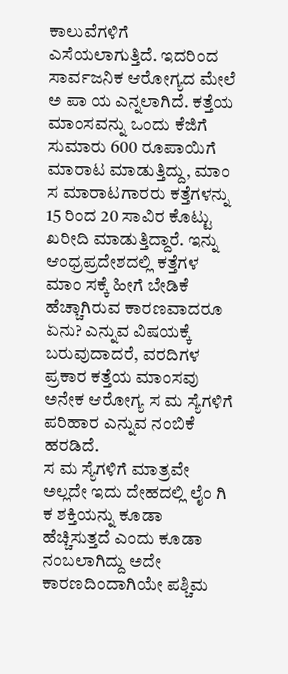ಕಾಲುವೆಗಳಿಗೆ ಎಸೆಯಲಾಗುತ್ತಿದೆ. ಇದರಿಂದ ಸಾರ್ವಜನಿಕ ಆರೋಗ್ಯದ ಮೇಲೆ ಅ ಪಾ ಯ ಎನ್ನಲಾಗಿದೆ. ಕತ್ತೆಯ ಮಾಂಸವನ್ನು ಒಂದು ಕೆಜಿಗೆ ಸುಮಾರು 600 ರೂಪಾಯಿಗೆ ಮಾರಾಟ ಮಾಡುತ್ತಿದ್ದು, ಮಾಂ ಸ ಮಾರಾಟಗಾರರು ಕತ್ತೆಗಳನ್ನು 15 ರಿಂದ 20 ಸಾವಿರ ಕೊಟ್ಟು ಖರೀದಿ ಮಾಡುತ್ತಿದ್ದಾರೆ. ಇನ್ನು ಆಂಧ್ರಪ್ರದೇಶದಲ್ಲಿ ಕತ್ತೆಗಳ ಮಾಂ ಸಕ್ಕೆ ಹೀಗೆ ಬೇಡಿಕೆ ಹೆಚ್ಚಾಗಿರುವ ಕಾರಣವಾದರೂ ಏನು? ಎನ್ನುವ ವಿಷಯಕ್ಕೆ ಬರುವುದಾದರೆ, ವರದಿಗಳ ಪ್ರಕಾರ ಕತ್ತೆಯ ಮಾಂಸವು ಅನೇಕ ಆರೋಗ್ಯ ಸ ಮ ಸ್ಯೆಗಳಿಗೆ ಪರಿಹಾರ ಎನ್ನುವ ನಂಬಿಕೆ ಹರಡಿದೆ.
ಸ ಮ ಸ್ಯೆಗಳಿಗೆ ಮಾತ್ರವೇ ಅಲ್ಲದೇ ಇದು ದೇಹದಲ್ಲಿ ಲೈಂ ಗಿ ಕ ಶಕ್ತಿಯನ್ನು ಕೂಡಾ ಹೆಚ್ಚಿಸುತ್ತದೆ ಎಂದು ಕೂಡಾ ನಂಬಲಾಗಿದ್ದು ಅದೇ ಕಾರಣದಿಂದಾಗಿಯೇ ಪಶ್ಚಿಮ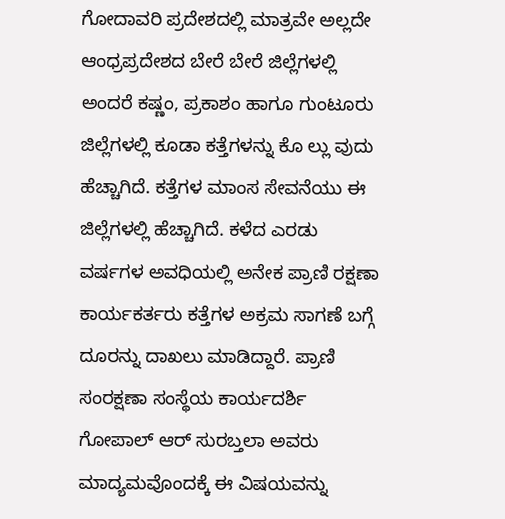ಗೋದಾವರಿ ಪ್ರದೇಶದಲ್ಲಿ ಮಾತ್ರವೇ ಅಲ್ಲದೇ ಆಂಧ್ರಪ್ರದೇಶದ ಬೇರೆ ಬೇರೆ ಜಿಲ್ಲೆಗಳಲ್ಲಿ ಅಂದರೆ ಕಷ್ಣಂ, ಪ್ರಕಾಶಂ ಹಾಗೂ ಗುಂಟೂರು ಜಿಲ್ಲೆಗಳಲ್ಲಿ ಕೂಡಾ ಕತ್ತೆಗಳನ್ನು ಕೊ ಲ್ಲು ವುದು ಹೆಚ್ಚಾಗಿದೆ. ಕತ್ತೆಗಳ ಮಾಂಸ ಸೇವನೆಯು ಈ ಜಿಲ್ಲೆಗಳಲ್ಲಿ ಹೆಚ್ಚಾಗಿದೆ. ಕಳೆದ ಎರಡು ವರ್ಷಗಳ ಅವಧಿಯಲ್ಲಿ ಅನೇಕ ಪ್ರಾಣಿ ರಕ್ಷಣಾ ಕಾರ್ಯಕರ್ತರು ಕತ್ತೆಗಳ ಅಕ್ರಮ ಸಾಗಣೆ ಬಗ್ಗೆ ದೂರನ್ನು ದಾಖಲು ಮಾಡಿದ್ದಾರೆ. ಪ್ರಾಣಿ ಸಂರಕ್ಷಣಾ ಸಂಸ್ಥೆಯ ಕಾರ್ಯದರ್ಶಿ ಗೋಪಾಲ್ ಆರ್ ಸುರಬ್ತಲಾ ಅವರು ಮಾದ್ಯಮವೊಂದಕ್ಕೆ ಈ ವಿಷಯವನ್ನು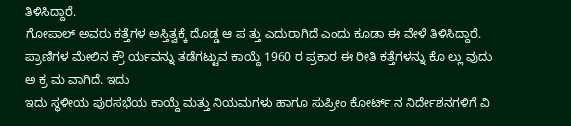ತಿಳಿಸಿದ್ದಾರೆ.
ಗೋಪಾಲ್ ಅವರು ಕತ್ತೆಗಳ ಅಸ್ತಿತ್ವಕ್ಕೆ ದೊಡ್ಡ ಆ ಪ ತ್ತು ಎದುರಾಗಿದೆ ಎಂದು ಕೂಡಾ ಈ ವೇಳೆ ತಿಳಿಸಿದ್ದಾರೆ. ಪ್ರಾಣಿಗಳ ಮೇಲಿನ ಕ್ರೌ ರ್ಯವನ್ನು ತಡೆಗಟ್ಟುವ ಕಾಯ್ದೆ 1960 ರ ಪ್ರಕಾರ ಈ ರೀತಿ ಕತ್ತೆಗಳನ್ನು ಕೊ ಲ್ಲು ವುದು ಅ ಕ್ರ ಮ ವಾಗಿದೆ. ಇದು
ಇದು ಸ್ಥಳೀಯ ಪುರಸಭೆಯ ಕಾಯ್ದೆ ಮತ್ತು ನಿಯಮಗಳು ಹಾಗೂ ಸುಪ್ರೀಂ ಕೋರ್ಟ್ ನ ನಿರ್ದೇಶನಗಳಿಗೆ ವಿ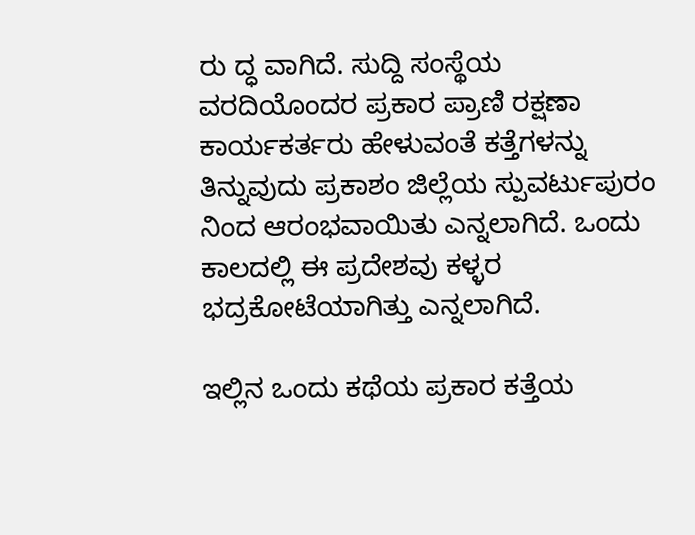ರು ದ್ಧ ವಾಗಿದೆ. ಸುದ್ದಿ ಸಂಸ್ಥೆಯ ವರದಿಯೊಂದರ ಪ್ರಕಾರ ಪ್ರಾಣಿ ರಕ್ಷಣಾ ಕಾರ್ಯಕರ್ತರು ಹೇಳುವಂತೆ ಕತ್ತೆಗಳನ್ನು ತಿನ್ನುವುದು ಪ್ರಕಾಶಂ ಜಿಲ್ಲೆಯ ಸ್ಪುವರ್ಟುಪುರಂ ನಿಂದ ಆರಂಭವಾಯಿತು ಎನ್ನಲಾಗಿದೆ. ಒಂದು ಕಾಲದಲ್ಲಿ ಈ ಪ್ರದೇಶವು ಕಳ್ಳರ ಭದ್ರಕೋಟೆಯಾಗಿತ್ತು ಎನ್ನಲಾಗಿದೆ.

ಇಲ್ಲಿನ ಒಂದು ಕಥೆಯ ಪ್ರಕಾರ ಕತ್ತೆಯ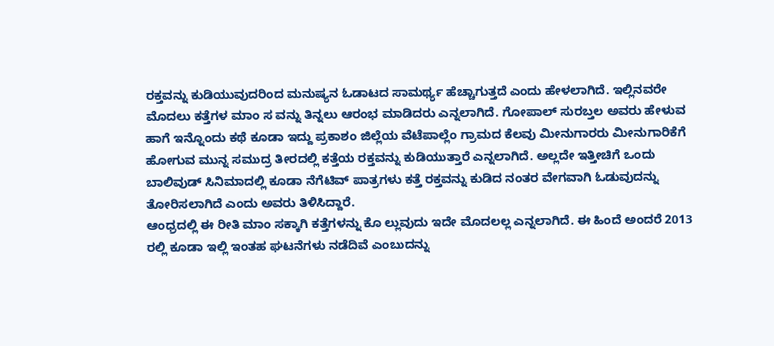ರಕ್ತವನ್ನು ಕುಡಿಯುವುದರಿಂದ ಮನುಷ್ಯನ ಓಡಾಟದ ಸಾಮರ್ಥ್ಯ ಹೆಚ್ಚಾಗುತ್ತದೆ ಎಂದು ಹೇಳಲಾಗಿದೆ. ಇಲ್ಲಿನವರೇ ಮೊದಲು ಕತ್ತೆಗಳ ಮಾಂ ಸ ವನ್ನು ತಿನ್ನಲು ಆರಂಭ ಮಾಡಿದರು ಎನ್ನಲಾಗಿದೆ. ಗೋಪಾಲ್ ಸುರಬ್ತಲ ಅವರು ಹೇಳುವ ಹಾಗೆ ಇನ್ನೊಂದು ಕಥೆ ಕೂಡಾ ಇದ್ದು ಪ್ರಕಾಶಂ ಜಿಲ್ಲೆಯ ವೆಟೆಪಾಲ್ಲೆಂ ಗ್ರಾಮದ ಕೆಲವು ಮೀನುಗಾರರು ಮೀನುಗಾರಿಕೆಗೆ ಹೋಗುವ ಮುನ್ನ ಸಮುದ್ರ ತೀರದಲ್ಲಿ ಕತ್ತೆಯ ರಕ್ತವನ್ನು ಕುಡಿಯುತ್ತಾರೆ ಎನ್ನಲಾಗಿದೆ. ಅಲ್ಲದೇ ಇತ್ತೀಚಿಗೆ ಒಂದು ಬಾಲಿವುಡ್ ಸಿನಿಮಾದಲ್ಲಿ ಕೂಡಾ ನೆಗೆಟಿವ್ ಪಾತ್ರಗಳು ಕತ್ತೆ ರಕ್ತವನ್ನು ಕುಡಿದ ನಂತರ ವೇಗವಾಗಿ ಓಡುವುದನ್ನು ತೋರಿಸಲಾಗಿದೆ ಎಂದು ಅವರು ತಿಳಿಸಿದ್ದಾರೆ.
ಆಂಧ್ರದಲ್ಲಿ ಈ ರೀತಿ ಮಾಂ ಸಕ್ಕಾಗಿ ಕತ್ತೆಗಳನ್ನು ಕೊ ಲ್ಲುವುದು ಇದೇ ಮೊದಲಲ್ಲ ಎನ್ನಲಾಗಿದೆ. ಈ ಹಿಂದೆ ಅಂದರೆ 2013 ರಲ್ಲಿ ಕೂಡಾ ಇಲ್ಲಿ ಇಂತಹ ಘಟನೆಗಳು ನಡೆದಿವೆ ಎಂಬುದನ್ನು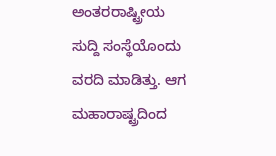ಅಂತರರಾಷ್ಟ್ರೀಯ ಸುದ್ದಿ ಸಂಸ್ಥೆಯೊಂದು ವರದಿ ಮಾಡಿತ್ತು. ಆಗ ಮಹಾರಾಷ್ಟ್ರದಿಂದ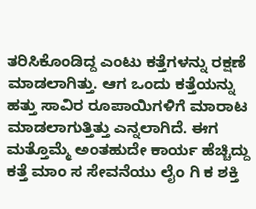ತರಿಸಿಕೊಂಡಿದ್ದ ಎಂಟು ಕತ್ತೆಗಳನ್ನು ರಕ್ಷಣೆ ಮಾಡಲಾಗಿತ್ತು. ಆಗ ಒಂದು ಕತ್ತೆಯನ್ನು ಹತ್ತು ಸಾವಿರ ರೂಪಾಯಿಗಳಿಗೆ ಮಾರಾಟ ಮಾಡಲಾಗುತ್ತಿತ್ತು ಎನ್ನಲಾಗಿದೆ. ಈಗ ಮತ್ತೊಮ್ಮೆ ಅಂತಹುದೇ ಕಾರ್ಯ ಹೆಚ್ಚಿದ್ದು ಕತ್ತೆ ಮಾಂ ಸ ಸೇವನೆಯು ಲೈಂ ಗಿ ಕ ಶಕ್ತಿ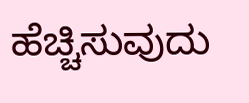ಹೆಚ್ಚಿಸುವುದು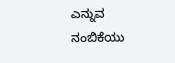ಎನ್ನುವ ನಂಬಿಕೆಯು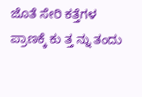ಜೊತೆ ಸೇರಿ ಕತ್ತೆಗಳ ಪ್ರಾಣಕ್ಕೆ ಕು ತ್ತ ನ್ನು ತಂದು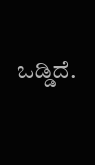ಒಡ್ಡಿದೆ.